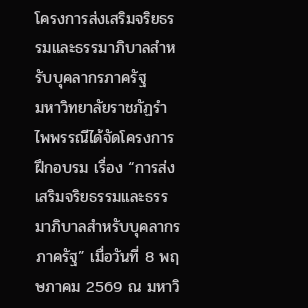โครงการส่งเสริมจริยธรรมและธรรมาภิบาลสำหรับบุคลากรภาครัฐ
มหาวิทยาลัยราชภัฏรำไพพรรณีได้จัดโครงการฝึกอบรม เรื่อง “การส่งเสริมจริยธรรมและธรรมาภิบาลสำหรับบุคลากรภาครัฐ” เมื่อวันที่ 8 พฤษภาคม 2569 ณ มหาวิ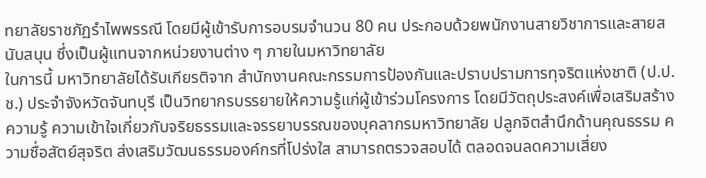ทยาลัยราชภัฏรำไพพรรณี โดยมีผู้เข้ารับการอบรมจำนวน 80 คน ประกอบด้วยพนักงานสายวิชาการและสายสนับสนุน ซึ่งเป็นผู้แทนจากหน่วยงานต่าง ๆ ภายในมหาวิทยาลัย
ในการนี้ มหาวิทยาลัยได้รับเกียรติจาก สำนักงานคณะกรรมการป้องกันและปราบปรามการทุจริตแห่งชาติ (ป.ป.ช.) ประจำจังหวัดจันทบุรี เป็นวิทยากรบรรยายให้ความรู้แก่ผู้เข้าร่วมโครงการ โดยมีวัตถุประสงค์เพื่อเสริมสร้างความรู้ ความเข้าใจเกี่ยวกับจริยธรรมและจรรยาบรรณของบุคลากรมหาวิทยาลัย ปลูกจิตสำนึกด้านคุณธรรม ความซื่อสัตย์สุจริต ส่งเสริมวัฒนธรรมองค์กรที่โปร่งใส สามารถตรวจสอบได้ ตลอดจนลดความเสี่ยง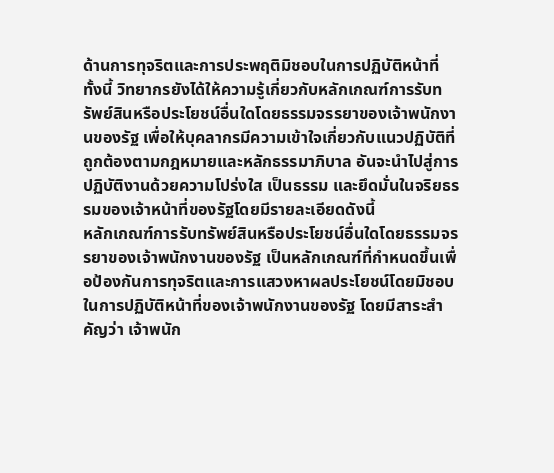ด้านการทุจริตและการประพฤติมิชอบในการปฏิบัติหน้าที่
ทั้งนี้ วิทยากรยังได้ให้ความรู้เกี่ยวกับหลักเกณฑ์การรับทรัพย์สินหรือประโยชน์อื่นใดโดยธรรมจรรยาของเจ้าพนักงานของรัฐ เพื่อให้บุคลากรมีความเข้าใจเกี่ยวกับแนวปฏิบัติที่ถูกต้องตามกฎหมายและหลักธรรมาภิบาล อันจะนำไปสู่การปฏิบัติงานด้วยความโปร่งใส เป็นธรรม และยึดมั่นในจริยธรรมของเจ้าหน้าที่ของรัฐโดยมีรายละเอียดดังนี้
หลักเกณฑ์การรับทรัพย์สินหรือประโยชน์อื่นใดโดยธรรมจรรยาของเจ้าพนักงานของรัฐ เป็นหลักเกณฑ์ที่กำหนดขึ้นเพื่อป้องกันการทุจริตและการแสวงหาผลประโยชน์โดยมิชอบในการปฏิบัติหน้าที่ของเจ้าพนักงานของรัฐ โดยมีสาระสำคัญว่า เจ้าพนัก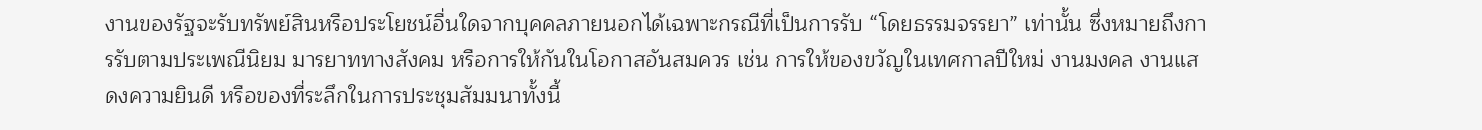งานของรัฐจะรับทรัพย์สินหรือประโยชน์อื่นใดจากบุคคลภายนอกได้เฉพาะกรณีที่เป็นการรับ “โดยธรรมจรรยา” เท่านั้น ซึ่งหมายถึงการรับตามประเพณีนิยม มารยาททางสังคม หรือการให้กันในโอกาสอันสมควร เช่น การให้ของขวัญในเทศกาลปีใหม่ งานมงคล งานแสดงความยินดี หรือของที่ระลึกในการประชุมสัมมนาทั้งนี้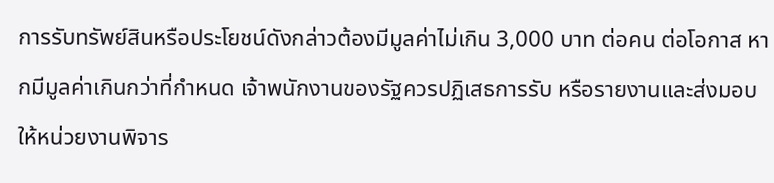การรับทรัพย์สินหรือประโยชน์ดังกล่าวต้องมีมูลค่าไม่เกิน 3,000 บาท ต่อคน ต่อโอกาส หากมีมูลค่าเกินกว่าที่กำหนด เจ้าพนักงานของรัฐควรปฏิเสธการรับ หรือรายงานและส่งมอบให้หน่วยงานพิจาร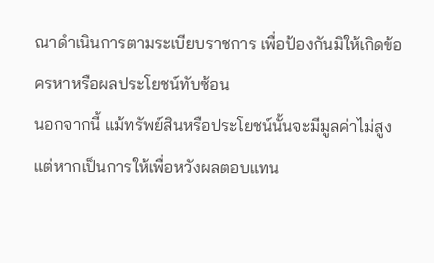ณาดำเนินการตามระเบียบราชการ เพื่อป้องกันมิให้เกิดข้อครหาหรือผลประโยชน์ทับซ้อน
นอกจากนี้ แม้ทรัพย์สินหรือประโยชน์นั้นจะมีมูลค่าไม่สูง แต่หากเป็นการให้เพื่อหวังผลตอบแทน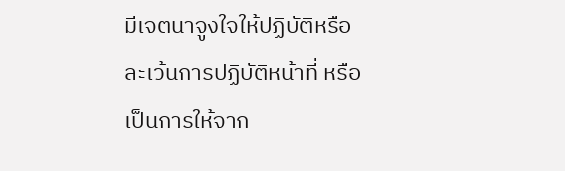มีเจตนาจูงใจให้ปฏิบัติหรือละเว้นการปฏิบัติหน้าที่ หรือเป็นการให้จาก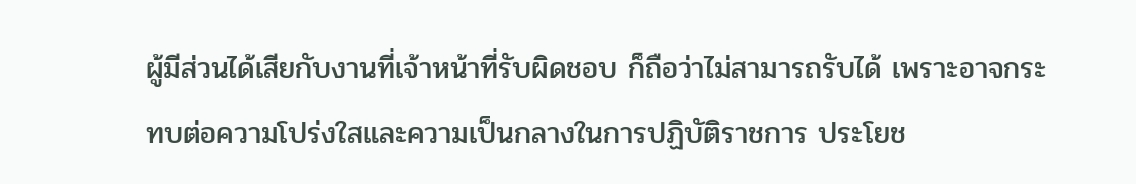ผู้มีส่วนได้เสียกับงานที่เจ้าหน้าที่รับผิดชอบ ก็ถือว่าไม่สามารถรับได้ เพราะอาจกระทบต่อความโปร่งใสและความเป็นกลางในการปฏิบัติราชการ ประโยช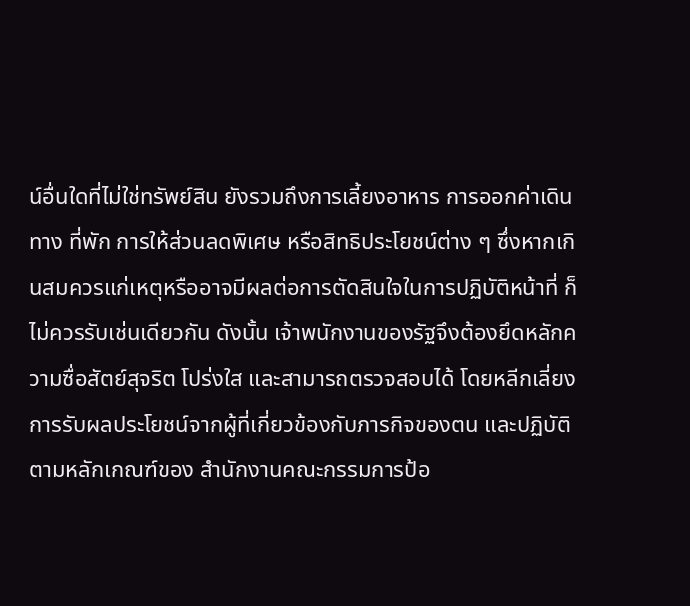น์อื่นใดที่ไม่ใช่ทรัพย์สิน ยังรวมถึงการเลี้ยงอาหาร การออกค่าเดินทาง ที่พัก การให้ส่วนลดพิเศษ หรือสิทธิประโยชน์ต่าง ๆ ซึ่งหากเกินสมควรแก่เหตุหรืออาจมีผลต่อการตัดสินใจในการปฏิบัติหน้าที่ ก็ไม่ควรรับเช่นเดียวกัน ดังนั้น เจ้าพนักงานของรัฐจึงต้องยึดหลักความซื่อสัตย์สุจริต โปร่งใส และสามารถตรวจสอบได้ โดยหลีกเลี่ยงการรับผลประโยชน์จากผู้ที่เกี่ยวข้องกับภารกิจของตน และปฏิบัติตามหลักเกณฑ์ของ สำนักงานคณะกรรมการป้อ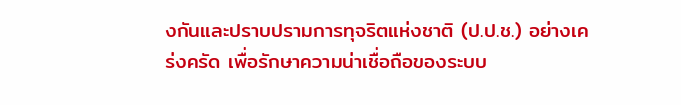งกันและปราบปรามการทุจริตแห่งชาติ (ป.ป.ช.) อย่างเคร่งครัด เพื่อรักษาความน่าเชื่อถือของระบบ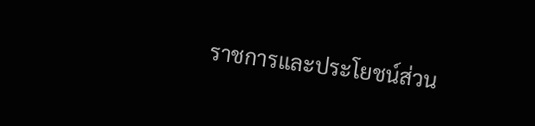ราชการและประโยชน์ส่วน